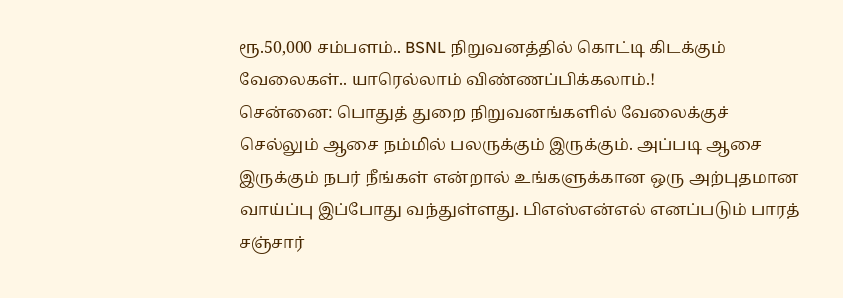ரூ.50,000 சம்பளம்.. BSNL நிறுவனத்தில் கொட்டி கிடக்கும் வேலைகள்.. யாரெல்லாம் விண்ணப்பிக்கலாம்.!
சென்னை: பொதுத் துறை நிறுவனங்களில் வேலைக்குச் செல்லும் ஆசை நம்மில் பலருக்கும் இருக்கும். அப்படி ஆசை இருக்கும் நபர் நீங்கள் என்றால் உங்களுக்கான ஒரு அற்புதமான வாய்ப்பு இப்போது வந்துள்ளது. பிஎஸ்என்எல் எனப்படும் பாரத் சஞ்சார்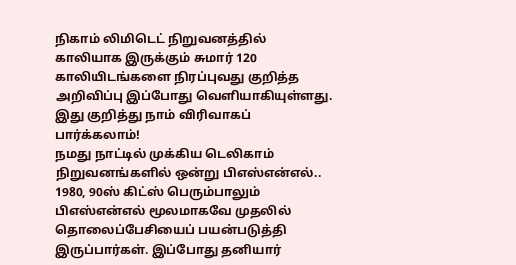நிகாம் லிமிடெட் நிறுவனத்தில் காலியாக இருக்கும் சுமார் 120 காலியிடங்களை நிரப்புவது குறித்த அறிவிப்பு இப்போது வெளியாகியுள்ளது. இது குறித்து நாம் விரிவாகப் பார்க்கலாம்!
நமது நாட்டில் முக்கிய டெலிகாம் நிறுவனங்களில் ஒன்று பிஎஸ்என்எல்.. 1980, 90ஸ் கிட்ஸ் பெரும்பாலும் பிஎஸ்என்எல் மூலமாகவே முதலில் தொலைப்பேசியைப் பயன்படுத்தி இருப்பார்கள். இப்போது தனியார்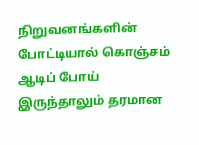நிறுவனங்களின் போட்டியால் கொஞ்சம் ஆடிப் போய் இருந்தாலும் தரமான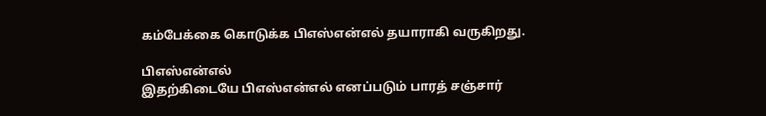கம்பேக்கை கொடுக்க பிஎஸ்என்எல் தயாராகி வருகிறது.

பிஎஸ்என்எல்
இதற்கிடையே பிஎஸ்என்எல் எனப்படும் பாரத் சஞ்சார்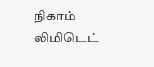நிகாம் லிமிடெட்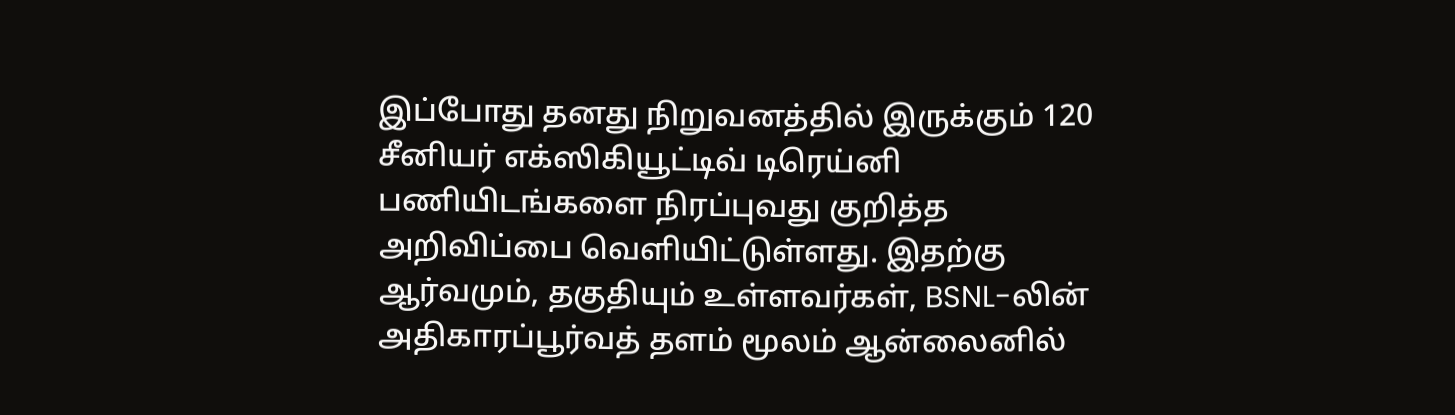இப்போது தனது நிறுவனத்தில் இருக்கும் 120 சீனியர் எக்ஸிகியூட்டிவ் டிரெய்னி பணியிடங்களை நிரப்புவது குறித்த அறிவிப்பை வெளியிட்டுள்ளது. இதற்கு ஆர்வமும், தகுதியும் உள்ளவர்கள், BSNL-லின் அதிகாரப்பூர்வத் தளம் மூலம் ஆன்லைனில்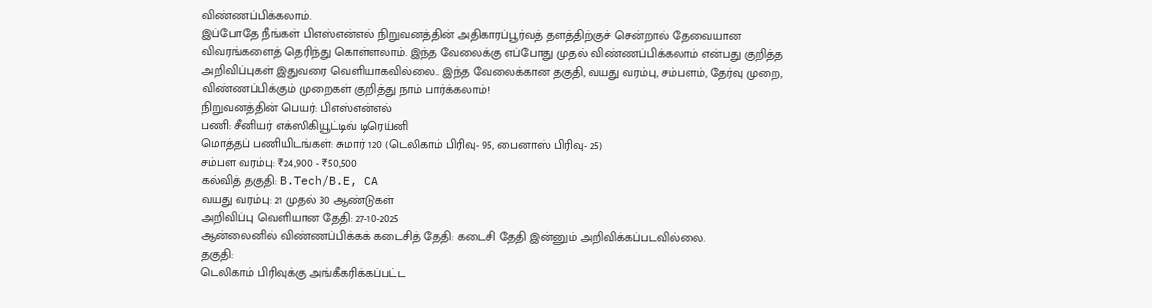விண்ணப்பிக்கலாம்.
இப்போதே நீங்கள் பிஎஸ்என்எல் நிறுவனத்தின் அதிகாரப்பூர்வத் தளத்திற்குச் சென்றால் தேவையான விவரங்களைத் தெரிந்து கொள்ளலாம். இந்த வேலைக்கு எப்போது முதல் விண்ணப்பிக்கலாம் என்பது குறித்த அறிவிப்புகள் இதுவரை வெளியாகவில்லை.. இந்த வேலைக்கான தகுதி, வயது வரம்பு, சம்பளம், தேர்வு முறை, விண்ணப்பிக்கும் முறைகள் குறித்து நாம் பார்க்கலாம்!
நிறுவனத்தின் பெயர்: பிஎஸ்என்எல்
பணி: சீனியர் எக்ஸிகியூட்டிவ் டிரெய்னி
மொத்தப் பணியிடங்கள்: சுமார் 120 (டெலிகாம் பிரிவு- 95, பைனாஸ் பிரிவு- 25)
சம்பள வரம்பு: ₹24,900 - ₹50,500
கல்வித் தகுதி: B.Tech/B.E, CA
வயது வரம்பு: 21 முதல் 30 ஆண்டுகள்
அறிவிப்பு வெளியான தேதி: 27-10-2025
ஆன்லைனில் விண்ணப்பிக்கக் கடைசித் தேதி: கடைசி தேதி இன்னும் அறிவிக்கப்படவில்லை.
தகுதி:
டெலிகாம் பிரிவுக்கு அங்கீகரிக்கப்பட்ட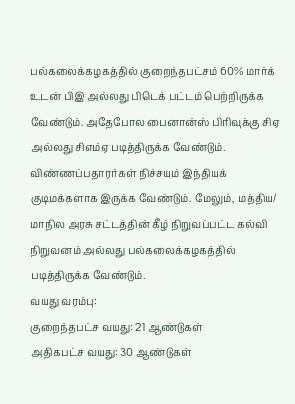பல்கலைக்கழகத்தில் குறைந்தபட்சம் 60% மார்க் உடன் பிஇ அல்லது பிடெக் பட்டம் பெற்றிருக்க வேண்டும். அதேபோல பைனான்ஸ் பிரிவுக்கு சிஏ அல்லது சிஎம்ஏ படித்திருக்க வேண்டும்.
விண்ணப்பதாரர்கள் நிச்சயம் இந்தியக் குடிமக்களாக இருக்க வேண்டும். மேலும், மத்திய/ மாநில அரசு சட்டத்தின் கீழ் நிறுவப்பட்ட கல்வி நிறுவனம் அல்லது பல்கலைக்கழகத்தில் படித்திருக்க வேண்டும்.
வயது வரம்பு:
குறைந்தபட்ச வயது: 21 ஆண்டுகள்
அதிகபட்ச வயது: 30 ஆண்டுகள்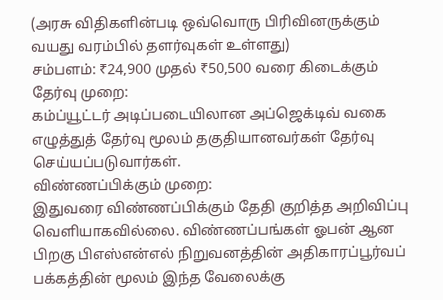(அரசு விதிகளின்படி ஒவ்வொரு பிரிவினருக்கும் வயது வரம்பில் தளர்வுகள் உள்ளது)
சம்பளம்: ₹24,900 முதல் ₹50,500 வரை கிடைக்கும்
தேர்வு முறை:
கம்ப்யூட்டர் அடிப்படையிலான அப்ஜெக்டிவ் வகை எழுத்துத் தேர்வு மூலம் தகுதியானவர்கள் தேர்வு செய்யப்படுவார்கள்.
விண்ணப்பிக்கும் முறை:
இதுவரை விண்ணப்பிக்கும் தேதி குறித்த அறிவிப்பு வெளியாகவில்லை. விண்ணப்பங்கள் ஓபன் ஆன பிறகு பிஎஸ்என்எல் நிறுவனத்தின் அதிகாரப்பூர்வப் பக்கத்தின் மூலம் இந்த வேலைக்கு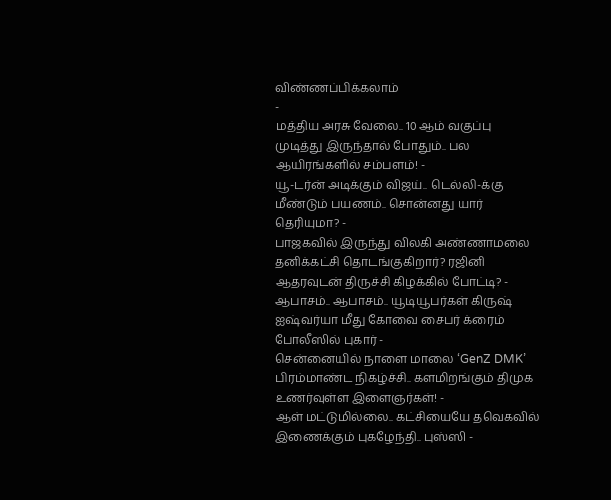விண்ணப்பிக்கலாம்
-
மத்திய அரசு வேலை.. 10 ஆம் வகுப்பு முடித்து இருந்தால் போதும்.. பல ஆயிரங்களில் சம்பளம்! -
யூ-டர்ன் அடிக்கும் விஜய்.. டெல்லி-க்கு மீண்டும் பயணம்.. சொன்னது யார் தெரியுமா? -
பாஜகவில் இருந்து விலகி அண்ணாமலை தனிக்கட்சி தொடங்குகிறார்? ரஜினி ஆதரவுடன் திருச்சி கிழக்கில் போட்டி? -
ஆபாசம்.. ஆபாசம்.. யூடியூபர்கள் கிருஷ் ஐஷ்வர்யா மீது கோவை சைபர் க்ரைம் போலீஸில் புகார் -
சென்னையில் நாளை மாலை ‘GenZ DMK’ பிரம்மாண்ட நிகழ்ச்சி.. களமிறங்கும் திமுக உணர்வுள்ள இளைஞர்கள்! -
ஆள் மட்டுமில்லை.. கட்சியையே தவெகவில் இணைக்கும் புகழேந்தி.. புஸ்ஸி -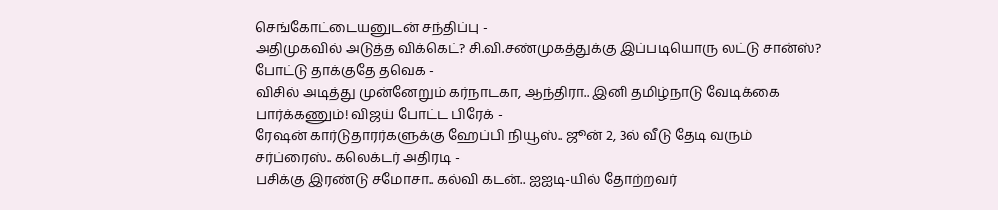செங்கோட்டையனுடன் சந்திப்பு -
அதிமுகவில் அடுத்த விக்கெட்? சி.வி.சண்முகத்துக்கு இப்படியொரு லட்டு சான்ஸ்? போட்டு தாக்குதே தவெக -
விசில் அடித்து முன்னேறும் கர்நாடகா, ஆந்திரா.. இனி தமிழ்நாடு வேடிக்கை பார்க்கணும்! விஜய் போட்ட பிரேக் -
ரேஷன் கார்டுதாரர்களுக்கு ஹேப்பி நியூஸ்.. ஜூன் 2, 3ல் வீடு தேடி வரும் சர்ப்ரைஸ்.. கலெக்டர் அதிரடி -
பசிக்கு இரண்டு சமோசா.. கல்வி கடன்.. ஐஐடி-யில் தோற்றவர்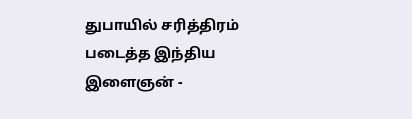துபாயில் சரித்திரம் படைத்த இந்திய இளைஞன் -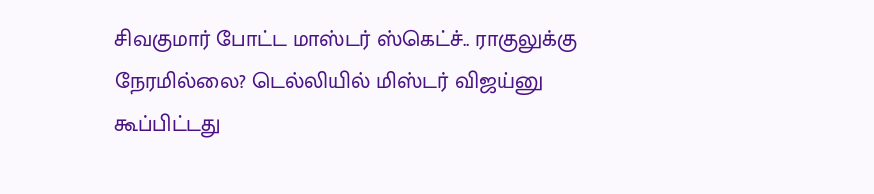சிவகுமார் போட்ட மாஸ்டர் ஸ்கெட்ச்.. ராகுலுக்கு நேரமில்லை? டெல்லியில் மிஸ்டர் விஜய்னு கூப்பிட்டது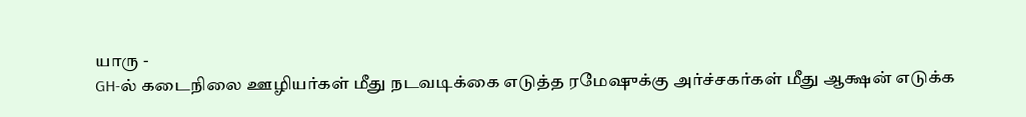யாரு -
GH-ல் கடைநிலை ஊழியர்கள் மீது நடவடிக்கை எடுத்த ரமேஷுக்கு அர்ச்சகர்கள் மீது ஆக்ஷன் எடுக்க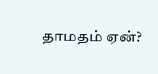தாமதம் ஏன்?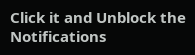Click it and Unblock the Notifications